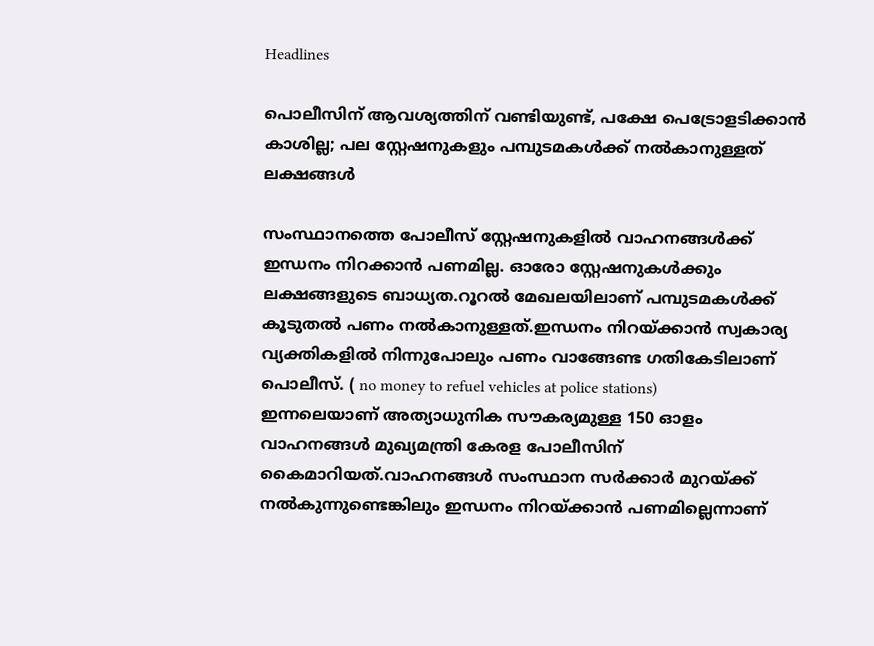Headlines

പൊലീസിന് ആവശ്യത്തിന് വണ്ടിയുണ്ട്, പക്ഷേ പെട്രോളടിക്കാന്‍ കാശില്ല; പല സ്റ്റേഷനുകളും പമ്പുടമകള്‍ക്ക് നല്‍കാനുള്ളത് ലക്ഷങ്ങള്‍

സംസ്ഥാനത്തെ പോലീസ് സ്റ്റേഷനുകളില്‍ വാഹനങ്ങള്‍ക്ക് ഇന്ധനം നിറക്കാന്‍ പണമില്ല. ഓരോ സ്റ്റേഷനുകള്‍ക്കും ലക്ഷങ്ങളുടെ ബാധ്യത.റൂറല്‍ മേഖലയിലാണ് പമ്പുടമകള്‍ക്ക് കൂടുതല്‍ പണം നല്‍കാനുള്ളത്.ഇന്ധനം നിറയ്ക്കാന്‍ സ്വകാര്യ വ്യക്തികളില്‍ നിന്നുപോലും പണം വാങ്ങേണ്ട ഗതികേടിലാണ് പൊലീസ്. ( no money to refuel vehicles at police stations)
ഇന്നലെയാണ് അത്യാധുനിക സൗകര്യമുള്ള 150 ഓളം വാഹനങ്ങള്‍ മുഖ്യമന്ത്രി കേരള പോലീസിന് കൈമാറിയത്.വാഹനങ്ങള്‍ സംസ്ഥാന സര്‍ക്കാര്‍ മുറയ്ക്ക് നല്‍കുന്നുണ്ടെങ്കിലും ഇന്ധനം നിറയ്ക്കാന്‍ പണമില്ലെന്നാണ്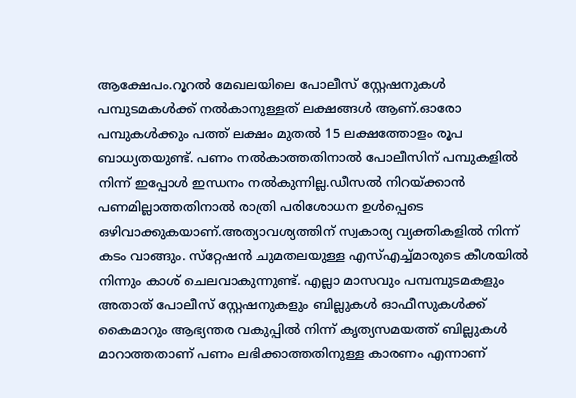ആക്ഷേപം.റൂറല്‍ മേഖലയിലെ പോലീസ് സ്റ്റേഷനുകള്‍ പമ്പുടമകള്‍ക്ക് നല്‍കാനുള്ളത് ലക്ഷങ്ങള്‍ ആണ്.ഓരോ പമ്പുകള്‍ക്കും പത്ത് ലക്ഷം മുതല്‍ 15 ലക്ഷത്തോളം രൂപ ബാധ്യതയുണ്ട്. പണം നല്‍കാത്തതിനാല്‍ പോലീസിന് പമ്പുകളില്‍ നിന്ന് ഇപ്പോള്‍ ഇന്ധനം നല്‍കുന്നില്ല.ഡീസല്‍ നിറയ്ക്കാന്‍ പണമില്ലാത്തതിനാല്‍ രാത്രി പരിശോധന ഉള്‍പ്പെടെ ഒഴിവാക്കുകയാണ്.അത്യാവശ്യത്തിന് സ്വകാര്യ വ്യക്തികളില്‍ നിന്ന് കടം വാങ്ങും. സ്‌റ്റേഷന്‍ ചുമതലയുള്ള എസ്എച്ച്മാരുടെ കീശയില്‍ നിന്നും കാശ് ചെലവാകുന്നുണ്ട്. എല്ലാ മാസവും പമ്പമ്പുടമകളും അതാത് പോലീസ് സ്റ്റേഷനുകളും ബില്ലുകള്‍ ഓഫീസുകള്‍ക്ക് കൈമാറും ആഭ്യന്തര വകുപ്പില്‍ നിന്ന് കൃത്യസമയത്ത് ബില്ലുകള്‍ മാറാത്തതാണ് പണം ലഭിക്കാത്തതിനുള്ള കാരണം എന്നാണ്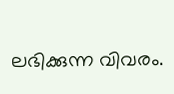ലഭിക്കുന്ന വിവരം.